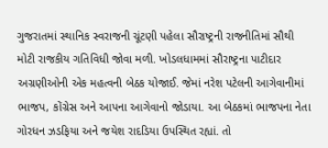ગુજરાતમાં સ્થાનિક સ્વરાજની ચૂંટણી પહેલા સૌરાષ્ટ્રની રાજનીતિમાં સૌથી મોટી રાજકીય ગતિવિધી જોવા મળી. ખોડલધામમાં સૌરાષ્ટ્રના પાટીદાર અગ્રણીઓની એક મહત્વની બેઠક યોજાઈ. જેમાં નરેશ પટેલની આગેવાનીમાં ભાજપ, કોંગ્રેસ અને આપના આગેવાનો જોડાયા. આ બેઠકમાં ભાજપના નેતા ગોરધન ઝડફિયા અને જયેશ રાદડિયા ઉપસ્થિત રહ્યાં. તો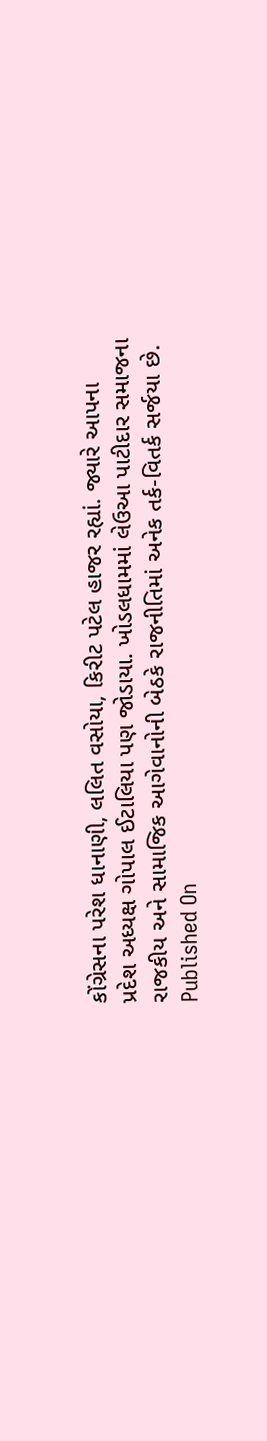કોંગ્રેસના પરેશ ધાનાણી, લલિત વસોયા, કિરીટ પટેલ હાજર રહ્યાં. જ્યારે આપના પ્રદેશ અધ્યક્ષ ગોપાલ ઈટાલિયા પણ જોડાયા. ખોડલધામમાં લેઉઆ પાટીદાર સમાજના રાજકીય અને સામાજિક આગેવાનોની બેઠકે રાજનીતિમાં અનેક તર્ક-વિતર્ક સર્જયા છે.
Published On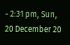- 2:31 pm, Sun, 20 December 20